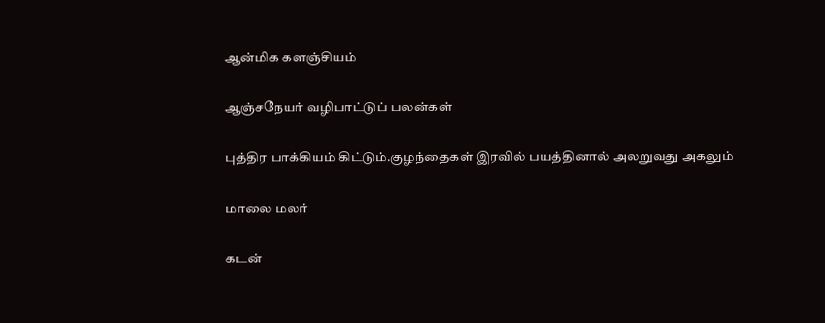ஆன்மிக களஞ்சியம்

ஆஞ்சநேயர் வழிபாட்டுப் பலன்கள்

புத்திர பாக்கியம் கிட்டும்.குழந்தைகள் இரவில் பயத்தினால் அலறுவது அகலும்

மாலை மலர்

கடன்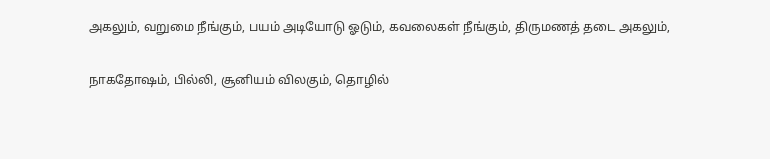அகலும், வறுமை நீங்கும், பயம் அடியோடு ஓடும், கவலைகள் நீங்கும், திருமணத் தடை அகலும்,

நாகதோஷம், பில்லி, சூனியம் விலகும், தொழில்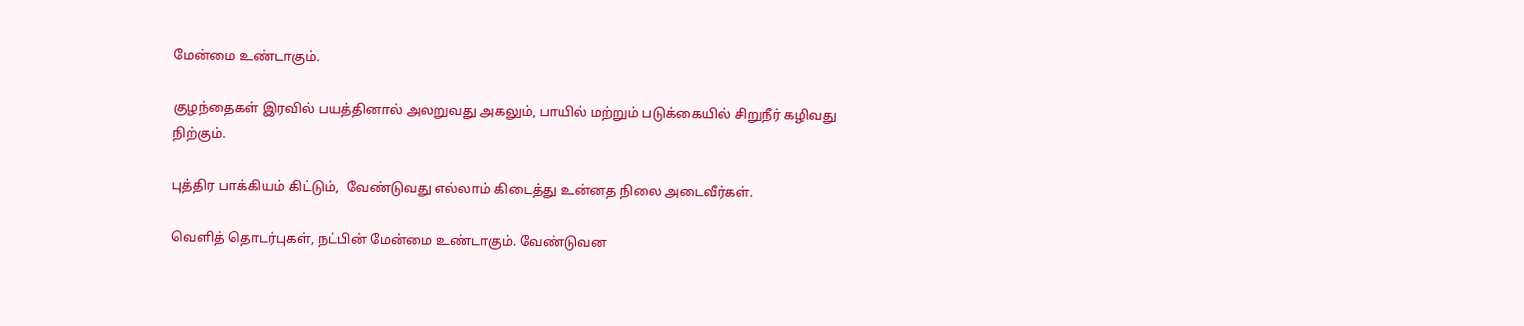மேன்மை உண்டாகும்.

குழந்தைகள் இரவில் பயத்தினால் அலறுவது அகலும், பாயில் மற்றும் படுக்கையில் சிறுநீர் கழிவது நிற்கும்.

புத்திர பாக்கியம் கிட்டும்,  வேண்டுவது எல்லாம் கிடைத்து உன்னத நிலை அடைவீர்கள்.

வெளித் தொடர்புகள், நட்பின் மேன்மை உண்டாகும். வேண்டுவன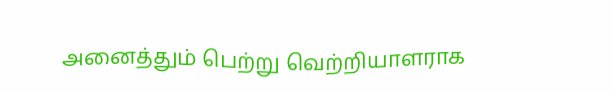அனைத்தும் பெற்று வெற்றியாளராக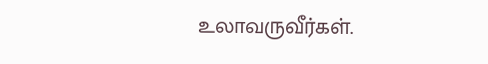உலாவருவீர்கள்.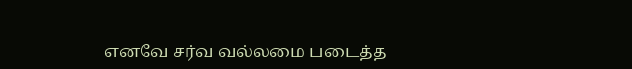எனவே சர்வ வல்லமை படைத்த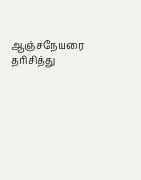ஆஞ்சநேயரை தரிசித்து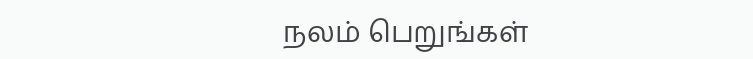நலம் பெறுங்கள்